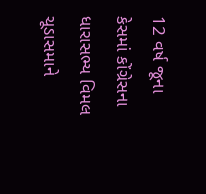12 વર્ષ જૂના કેસમાં કોંગ્રેસના ધારાસભ્ય વિમલ ચૂડાસમાને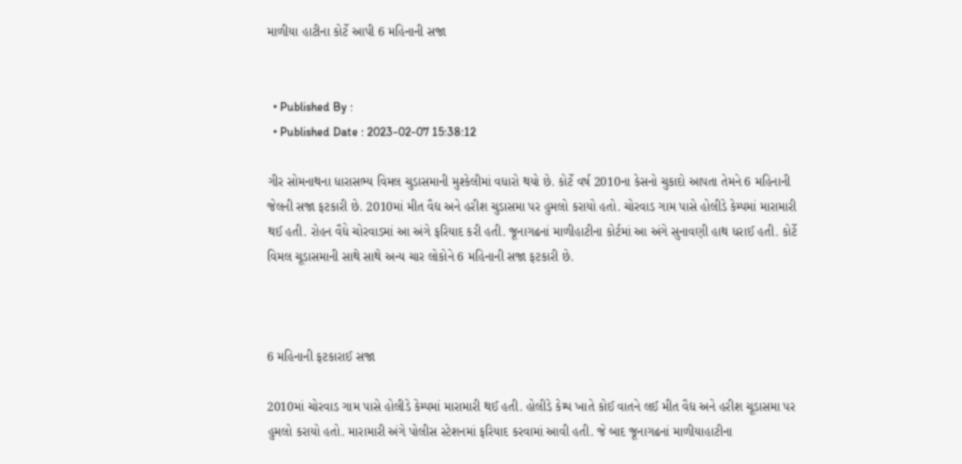માળીયા હાટીના કોર્ટે આપી 6 મહિનાની સજા


  • Published By :
  • Published Date : 2023-02-07 15:38:12

ગીર સોમનાથના ધારાસભ્ય વિમલ ચુડાસમાની મુશ્કેલીમાં વધારો થયો છે. કોર્ટે વર્ષ 2010ના કેસનો ચુકાદો આપતા તેમને 6 મહિનાની જેલની સજા ફટકારી છે. 2010માં મીત વૈદ્ય અને હરીશ ચુડાસમા પર હુમલો કરાયો હતો. ચોરવાડ ગામ પાસે હોલીડે કેમ્પમાં મારામારી થઈ હતી. રોહન વૈદ્યે ચોરવાડમાં આ અંગે ફરિયાદ કરી હતી. જૂનાગઢનાં માળીહાટીના કોર્ટમાં આ અંગે સુનાવણી હાથ ધરાઈ હતી. કોર્ટે વિમલ ચૂડાસમાની સાથે સાથે અન્ય ચાર લોકોને 6 મહિનાની સજા ફટકારી છે.



6 મહિનાની ફટકારાઈ સજા

2010માં ચોરવાડ ગામ પાસે હોલીડે કેમ્પમાં મારામારી થઈ હતી. હોલીડે કેમ્પ ખાતે કોઈ વાતને લઈ મીત વૈદ્ય અને હરીશ ચૂડાસમા પર હુમલો કરાયો હતો. મારામારી અંગે પોલીસ સ્ટેશનમાં ફરિયાદ કરવામાં આવી હતી. જે બાદ જૂનાગઢનાં માળીયાહાટીના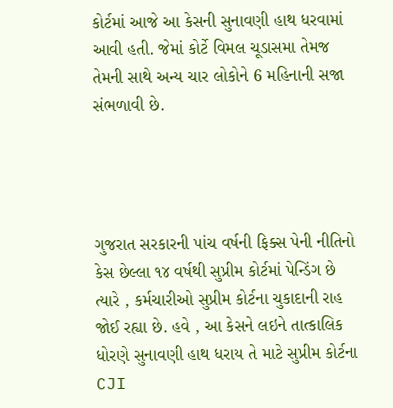કોર્ટમાં આજે આ કેસની સુનાવણી હાથ ધરવામાં આવી હતી. જેમાં કોર્ટે વિમલ ચૂડાસમા તેમજ તેમની સાથે અન્ય ચાર લોકોને 6 મહિનાની સજા સંભળાવી છે.




ગુજરાત સરકારની પાંચ વર્ષની ફિક્સ પેની નીતિનો કેસ છેલ્લા ૧૪ વર્ષથી સુપ્રીમ કોર્ટમાં પેન્ડિંગ છે ત્યારે , કર્મચારીઓ સુપ્રીમ કોર્ટના ચુકાદાની રાહ જોઈ રહ્યા છે. હવે , આ કેસને લઇને તાત્કાલિક ધોરણે સુનાવણી હાથ ધરાય તે માટે સુપ્રીમ કોર્ટના CJI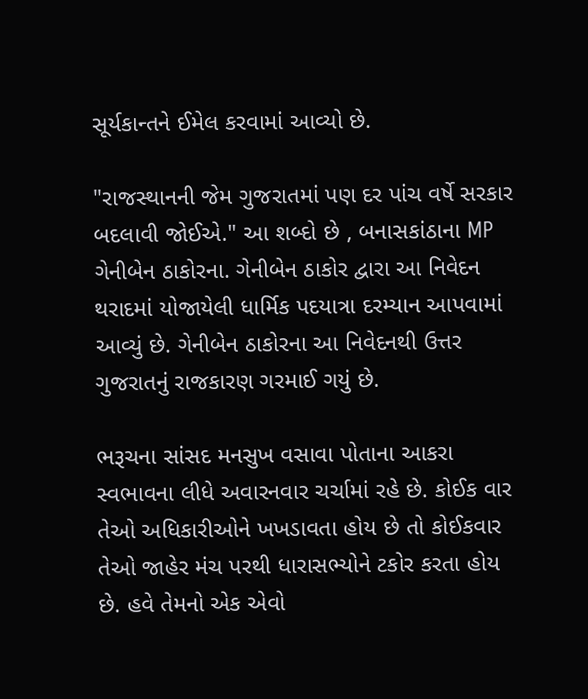સૂર્યકાન્તને ઈમેલ કરવામાં આવ્યો છે.

"રાજસ્થાનની જેમ ગુજરાતમાં પણ દર પાંચ વર્ષે સરકાર બદલાવી જોઈએ." આ શબ્દો છે , બનાસકાંઠાના MP ગેનીબેન ઠાકોરના. ગેનીબેન ઠાકોર દ્વારા આ નિવેદન થરાદમાં યોજાયેલી ધાર્મિક પદયાત્રા દરમ્યાન આપવામાં આવ્યું છે. ગેનીબેન ઠાકોરના આ નિવેદનથી ઉત્તર ગુજરાતનું રાજકારણ ગરમાઈ ગયું છે.

ભરૂચના સાંસદ મનસુખ વસાવા પોતાના આકરા સ્વભાવના લીધે અવારનવાર ચર્ચામાં રહે છે. કોઈક વાર તેઓ અધિકારીઓને ખખડાવતા હોય છે તો કોઈકવાર તેઓ જાહેર મંચ પરથી ધારાસભ્યોને ટકોર કરતા હોય છે. હવે તેમનો એક એવો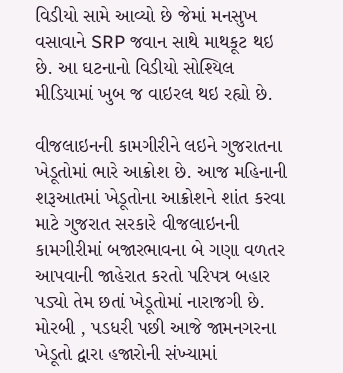વિડીયો સામે આવ્યો છે જેમાં મનસુખ વસાવાને SRP જવાન સાથે માથકૂટ થઇ છે. આ ઘટનાનો વિડીયો સોશ્યિલ મીડિયામાં ખુબ જ વાઇરલ થઇ રહ્યો છે.

વીજલાઇનની કામગીરીને લઇને ગુજરાતના ખેડૂતોમાં ભારે આક્રોશ છે. આજ મહિનાની શરૂઆતમાં ખેડૂતોના આક્રોશને શાંત કરવા માટે ગુજરાત સરકારે વીજલાઇનની કામગીરીમાં બજારભાવના બે ગણા વળતર આપવાની જાહેરાત કરતો પરિપત્ર બહાર પડ્યો તેમ છતાં ખેડૂતોમાં નારાજગી છે. મોરબી , પડધરી પછી આજે જામનગરના ખેડૂતો દ્વારા હજારોની સંખ્યામાં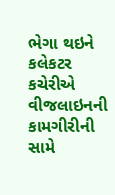ભેગા થઇને કલેકટર કચેરીએ વીજલાઇનની કામગીરીની સામે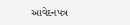આવેદનપત્ર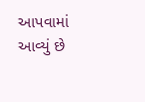આપવામાં આવ્યું છે